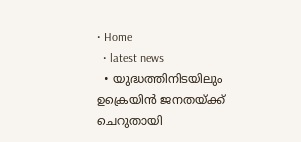• Home
  • latest news
  • യുദ്ധത്തിനിടയിലും ഉക്രെയിന്‍ ജനതയ്ക്ക് ചെറുതായി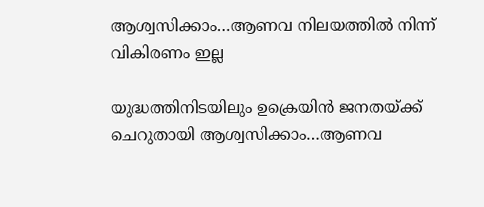ആശ്വസിക്കാം…ആണവ നിലയത്തില്‍ നിന്ന് വികിരണം ഇല്ല

യുദ്ധത്തിനിടയിലും ഉക്രെയിന്‍ ജനതയ്ക്ക് ചെറുതായി ആശ്വസിക്കാം…ആണവ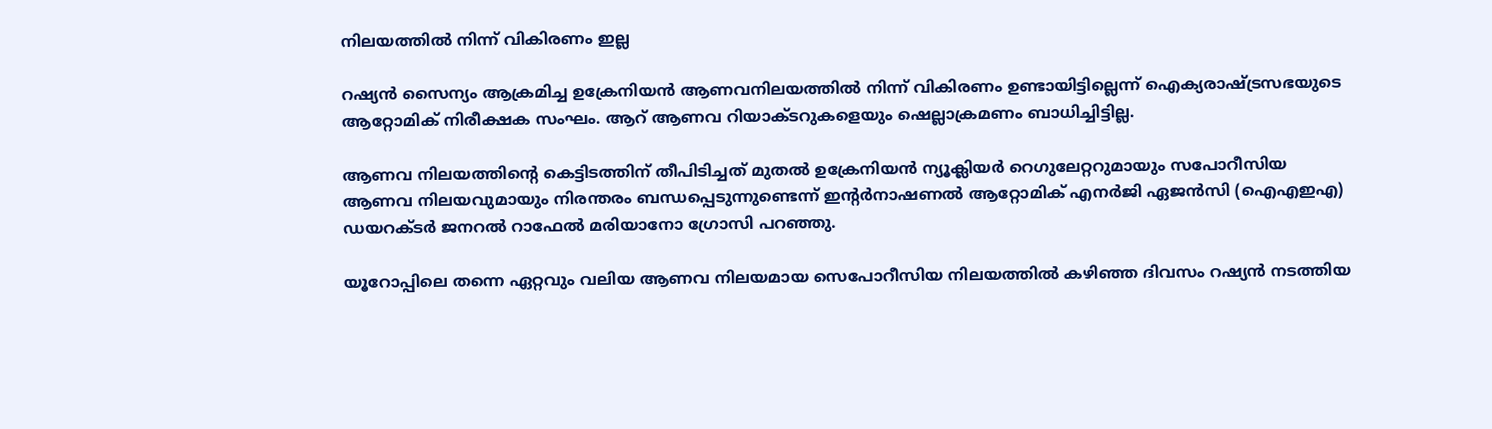നിലയത്തില്‍ നിന്ന് വികിരണം ഇല്ല

റഷ്യന്‍ സൈന്യം ആക്രമിച്ച ഉക്രേനിയന്‍ ആണവനിലയത്തില്‍ നിന്ന് വികിരണം ഉണ്ടായിട്ടില്ലെന്ന് ഐക്യരാഷ്ട്രസഭയുടെ ആറ്റോമിക് നിരീക്ഷക സംഘം. ആറ് ആണവ റിയാക്ടറുകളെയും ഷെല്ലാക്രമണം ബാധിച്ചിട്ടില്ല.

ആണവ നിലയത്തിന്റെ കെട്ടിടത്തിന് തീപിടിച്ചത് മുതല്‍ ഉക്രേനിയന്‍ ന്യൂക്ലിയര്‍ റെഗുലേറ്ററുമായും സപോറീസിയ ആണവ നിലയവുമായും നിരന്തരം ബന്ധപ്പെടുന്നുണ്ടെന്ന് ഇന്റര്‍നാഷണല്‍ ആറ്റോമിക് എനര്‍ജി ഏജന്‍സി (ഐഎഇഎ) ഡയറക്ടര്‍ ജനറല്‍ റാഫേല്‍ മരിയാനോ ഗ്രോസി പറഞ്ഞു.

യൂറോപ്പിലെ തന്നെ ഏറ്റവും വലിയ ആണവ നിലയമായ സെപോറീസിയ നിലയത്തില്‍ കഴിഞ്ഞ ദിവസം റഷ്യന്‍ നടത്തിയ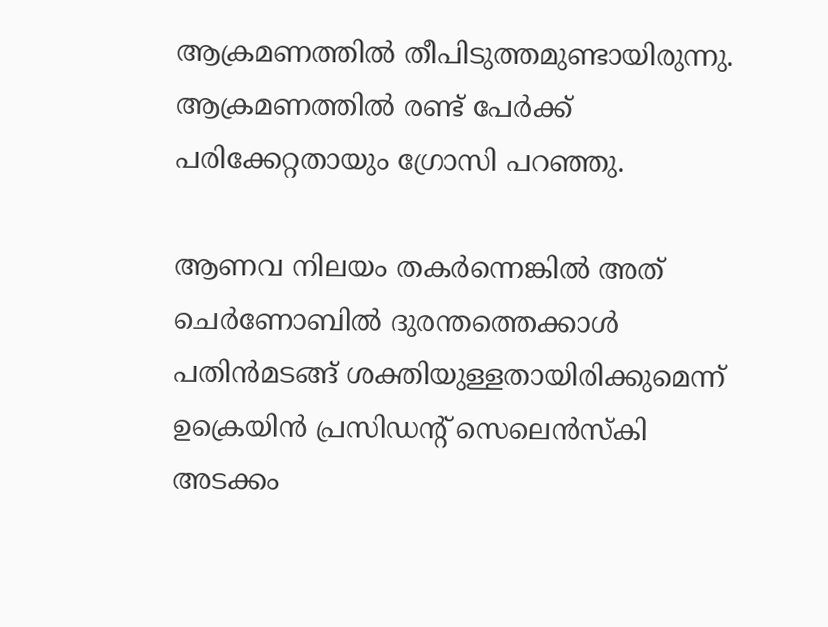ആക്രമണത്തില്‍ തീപിടുത്തമുണ്ടായിരുന്നു. ആക്രമണത്തില്‍ രണ്ട് പേര്‍ക്ക് പരിക്കേറ്റതായും ഗ്രോസി പറഞ്ഞു.

ആണവ നിലയം തകര്‍ന്നെങ്കില്‍ അത് ചെര്‍ണോബില്‍ ദുരന്തത്തെക്കാള്‍ പതിന്‍മടങ്ങ് ശക്തിയുള്ളതായിരിക്കുമെന്ന് ഉക്രെയിന്‍ പ്രസിഡന്റ് സെലെന്‍സ്‌കി അടക്കം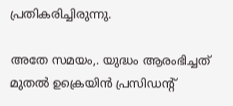പ്രതികരിച്ചിരുന്നു.

അതേ സമയം,. യുദ്ധം ആരംഭിച്ചത് മുതല്‍ ഉക്രെയിന്‍ പ്രസിഡന്റ്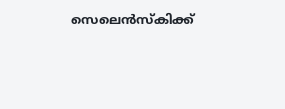സെലെന്‍സ്‌കിക്ക്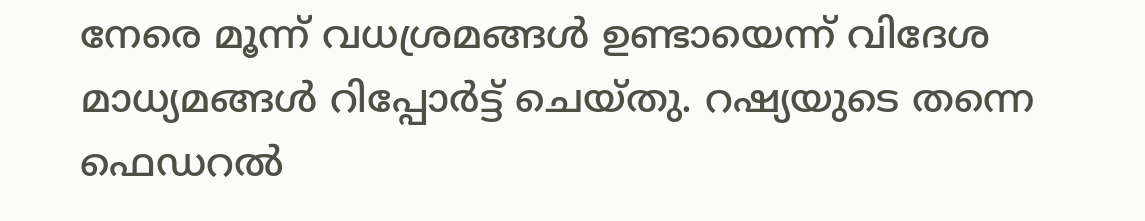നേരെ മൂന്ന് വധശ്രമങ്ങള്‍ ഉണ്ടായെന്ന് വിദേശ മാധ്യമങ്ങള്‍ റിപ്പോര്‍ട്ട് ചെയ്തു. റഷ്യയുടെ തന്നെ ഫെഡറൽ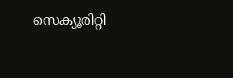സെക്യൂരിറ്റി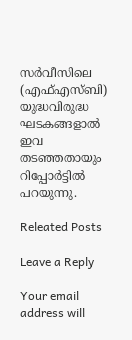സർവീസിലെ (എഫ്എസ്ബി) യുദ്ധവിരുദ്ധ ഘടകങ്ങളാൽ ഇവ തടഞ്ഞതായും റിപ്പോർട്ടിൽ പറയുന്നു.

Releated Posts

Leave a Reply

Your email address will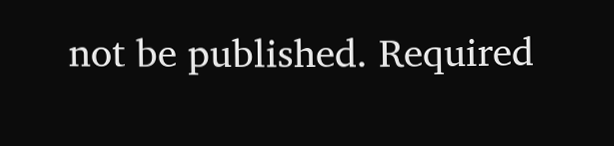not be published. Required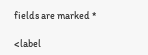fields are marked *

<label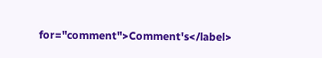for="comment">Comment's</label>